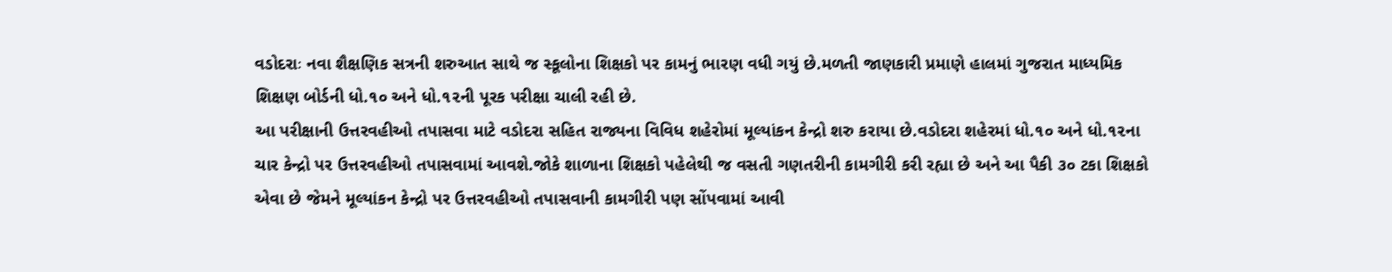વડોદરાઃ નવા શૈક્ષણિક સત્રની શરુઆત સાથે જ સ્કૂલોના શિક્ષકો પર કામનું ભારણ વધી ગયું છે.મળતી જાણકારી પ્રમાણે હાલમાં ગુજરાત માધ્યમિક શિક્ષણ બોર્ડની ધો.૧૦ અને ધો.૧૨ની પૂરક પરીક્ષા ચાલી રહી છે.
આ પરીક્ષાની ઉત્તરવહીઓ તપાસવા માટે વડોદરા સહિત રાજ્યના વિવિધ શહેરોમાં મૂલ્યાંકન કેન્દ્રો શરુ કરાયા છે.વડોદરા શહેરમાં ધો.૧૦ અને ધો.૧૨ના ચાર કેન્દ્રો પર ઉત્તરવહીઓ તપાસવામાં આવશે.જોકે શાળાના શિક્ષકો પહેલેથી જ વસતી ગણતરીની કામગીરી કરી રહ્યા છે અને આ પૈકી ૩૦ ટકા શિક્ષકો એવા છે જેમને મૂલ્યાંકન કેન્દ્રો પર ઉત્તરવહીઓ તપાસવાની કામગીરી પણ સોંપવામાં આવી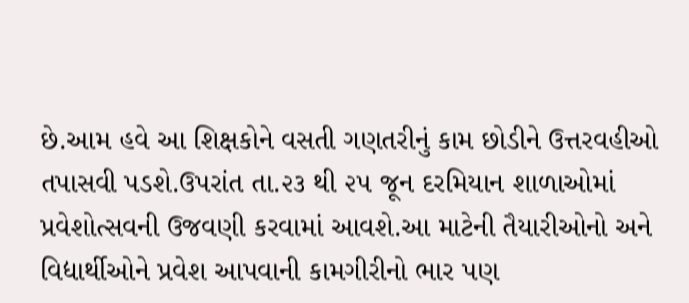છે.આમ હવે આ શિક્ષકોને વસતી ગણતરીનું કામ છોડીને ઉત્તરવહીઓ તપાસવી પડશે.ઉપરાંત તા.૨૩ થી ૨૫ જૂન દરમિયાન શાળાઓમાં પ્રવેશોત્સવની ઉજવણી કરવામાં આવશે.આ માટેની તૈયારીઓનો અને વિદ્યાર્થીઓને પ્રવેશ આપવાની કામગીરીનો ભાર પણ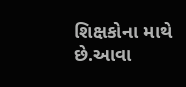શિક્ષકોના માથે છે.આવા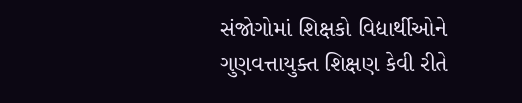સંજોગોમાં શિક્ષકો વિદ્યાર્થીઓને ગુણવત્તાયુક્ત શિક્ષણ કેવી રીતે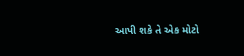આપી શકે તે એક મોટો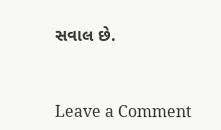સવાલ છે.


Leave a Comment